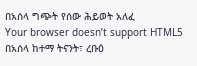በአሰላ ግጭት የሰው ሕይወት አለፈ
Your browser doesn’t support HTML5
በአሰላ ከተማ ትናንት፣ ረቡዕ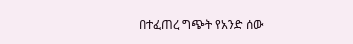በተፈጠረ ግጭት የአንድ ሰው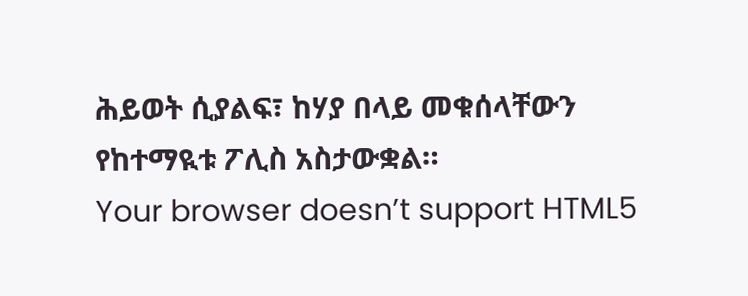ሕይወት ሲያልፍ፣ ከሃያ በላይ መቁሰላቸውን የከተማዪቱ ፖሊስ አስታውቋል።
Your browser doesn’t support HTML5